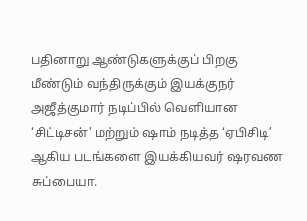பதினாறு ஆண்டுகளுக்குப் பிறகு மீண்டும் வந்திருக்கும் இயக்குநர்
அஜீத்குமார் நடிப்பில் வெளியான ‘சிட்டிசன்’ மற்றும் ஷாம் நடித்த ‘ஏபிசிடி’ ஆகிய படங்களை இயக்கியவர் ஷரவண சுப்பையா.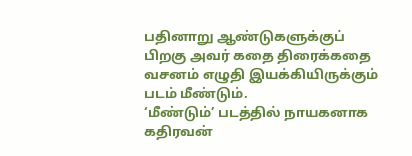பதினாறு ஆண்டுகளுக்குப் பிறகு அவர் கதை திரைக்கதை வசனம் எழுதி இயக்கியிருக்கும் படம் மீண்டும்.
‘மீண்டும்’ படத்தில் நாயகனாக கதிரவன்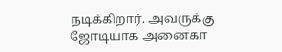நடிக்கிறார். அவருக்கு ஜோடியாக அனைகா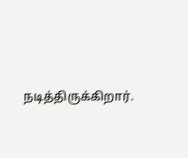நடித்திருக்கிறார்.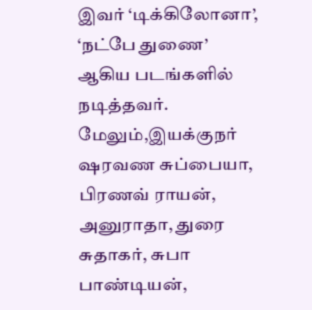இவர் ‘டிக்கிலோனா’, ‘நட்பே துணை’ ஆகிய படங்களில் நடித்தவர்.
மேலும்,இயக்குநர் ஷரவண சுப்பையா, பிரணவ் ராயன், அனுராதா, துரை சுதாகர், சுபா பாண்டியன்,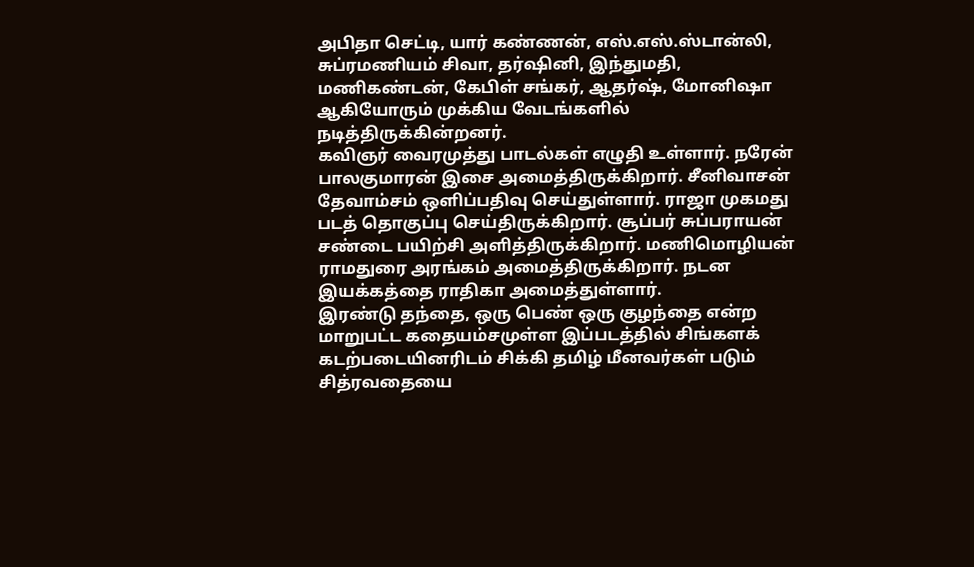அபிதா செட்டி, யார் கண்ணன், எஸ்.எஸ்.ஸ்டான்லி, சுப்ரமணியம் சிவா, தர்ஷினி, இந்துமதி, மணிகண்டன், கேபிள் சங்கர், ஆதர்ஷ், மோனிஷா ஆகியோரும் முக்கிய வேடங்களில் நடித்திருக்கின்றனர்.
கவிஞர் வைரமுத்து பாடல்கள் எழுதி உள்ளார். நரேன் பாலகுமாரன் இசை அமைத்திருக்கிறார். சீனிவாசன் தேவாம்சம் ஒளிப்பதிவு செய்துள்ளார். ராஜா முகமது படத் தொகுப்பு செய்திருக்கிறார். சூப்பர் சுப்பராயன் சண்டை பயிற்சி அளித்திருக்கிறார். மணிமொழியன் ராமதுரை அரங்கம் அமைத்திருக்கிறார். நடன இயக்கத்தை ராதிகா அமைத்துள்ளார்.
இரண்டு தந்தை, ஒரு பெண் ஒரு குழந்தை என்ற மாறுபட்ட கதையம்சமுள்ள இப்படத்தில் சிங்களக் கடற்படையினரிடம் சிக்கி தமிழ் மீனவர்கள் படும் சித்ரவதையை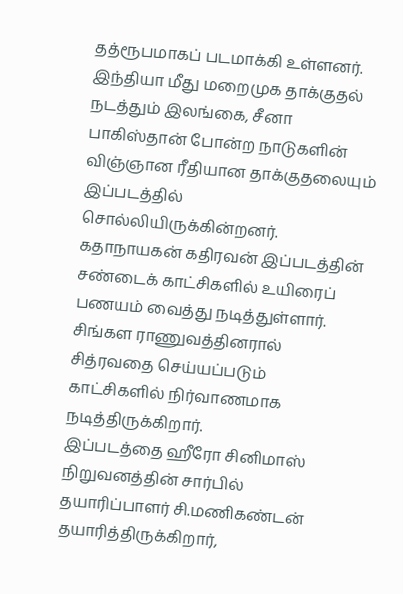தத்ரூபமாகப் படமாக்கி உள்ளனர்.
இந்தியா மீது மறைமுக தாக்குதல் நடத்தும் இலங்கை, சீனா பாகிஸ்தான் போன்ற நாடுகளின் விஞ்ஞான ரீதியான தாக்குதலையும் இப்படத்தில் சொல்லியிருக்கின்றனர்.
கதாநாயகன் கதிரவன் இப்படத்தின் சண்டைக் காட்சிகளில் உயிரைப் பணயம் வைத்து நடித்துள்ளார். சிங்கள ராணுவத்தினரால் சித்ரவதை செய்யப்படும் காட்சிகளில் நிர்வாணமாக நடித்திருக்கிறார்.
இப்படத்தை ஹீரோ சினிமாஸ் நிறுவனத்தின் சார்பில் தயாரிப்பாளர் சி.மணிகண்டன் தயாரித்திருக்கிறார்,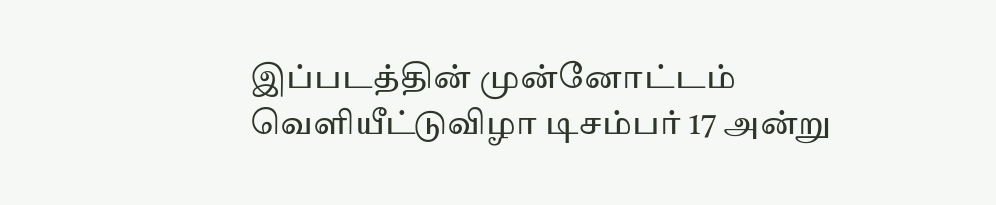இப்படத்தின் முன்னோட்டம் வெளியீட்டுவிழா டிசம்பர் 17 அன்று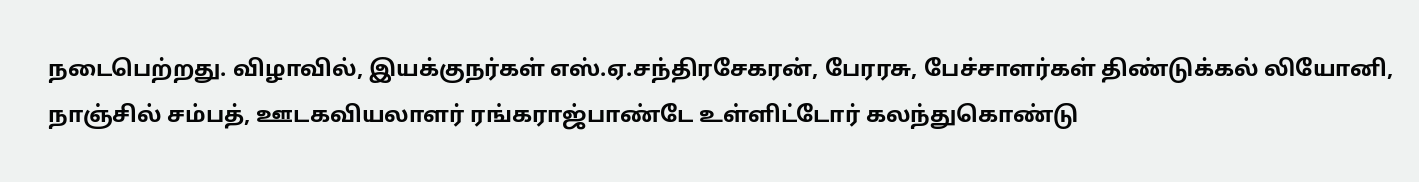நடைபெற்றது. விழாவில், இயக்குநர்கள் எஸ்.ஏ.சந்திரசேகரன், பேரரசு, பேச்சாளர்கள் திண்டுக்கல் லியோனி, நாஞ்சில் சம்பத், ஊடகவியலாளர் ரங்கராஜ்பாண்டே உள்ளிட்டோர் கலந்துகொண்டு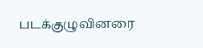படக்குழுவினரை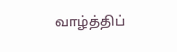வாழ்த்திப்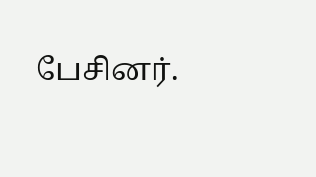பேசினர்.